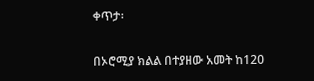ቀጥታ፡

በኦሮሚያ ክልል በተያዘው አመት ከ120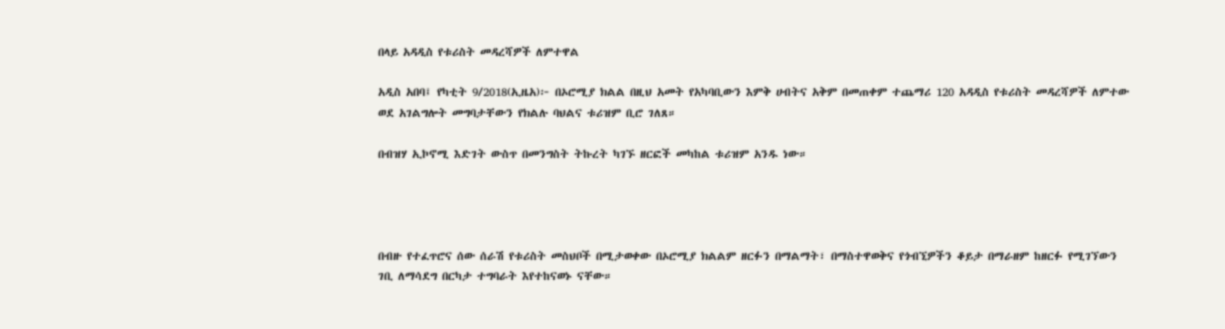በላይ አዳዲስ የቱሪስት መዳረሻዎች ለምተዋል

አዲስ አበባ፤ የካቲት 9/2018(ኢዜአ)፦ በኦሮሚያ ክልል በዚህ አመት የአካባቢውን እምቅ ሀብትና አቅም በመጠቀም ተጨማሪ 120 አዳዲስ የቱሪስት መዳረሻዎች ለምተው ወደ አገልግሎት መግባታቸውን የክልሉ ባህልና ቱሪዝም ቢሮ ገለጸ።

በብዝሃ ኢኮኖሚ እድገት ውስጥ በመንግስት ትኩረት ካገኙ ዘርፎች መካከል ቱሪዝም አንዱ ነው።




በብዙ የተፈጥሮና ሰው ሰራሽ የቱሪስት መስህቦች በሚታወቀው በኦሮሚያ ክልልም ዘርፉን በማልማት፣ በማስተዋወቅና የጎብኚዎችን ቆይታ በማራዘም ከዘርፉ የሚገኘውን ገቢ ለማሳደግ በርካታ ተግባራት እየተከናወኑ ናቸው።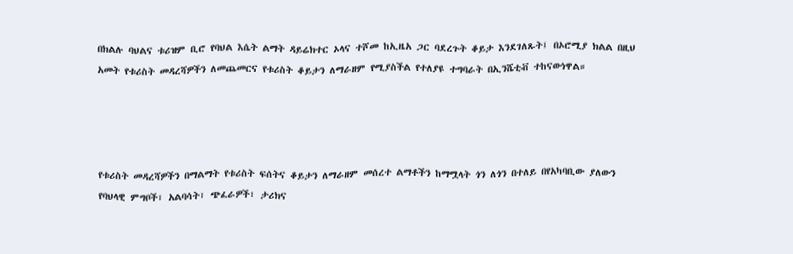በክልሉ ባህልና ቱሪዝም ቢሮ የባህል እሴት ልማት ዳይሬክተር ኦላና ተሾመ ከኢዜአ ጋር ባደረጉት ቆይታ እንደገለጹት፤ በኦሮሚያ ክልል በዚህ አመት የቱሪስት መዳረሻዎችን ለመጨመርና የቱሪስት ቆይታን ለማራዘም የሚያስችል የተለያዩ ተግባራት በኢንሼቲቭ ተከናውነዋል።




የቱሪስት መዳረሻዎችን በማልማት የቱሪስት ፍሰትና ቆይታን ለማራዘም መሰረተ ልማቶችን ከማሟላት ጎን ለጎን በተለይ በየአካባቢው ያለውን የባህላዊ ምግቦች፣ አልባሳት፣ ጭፈራዎች፣ ታሪክና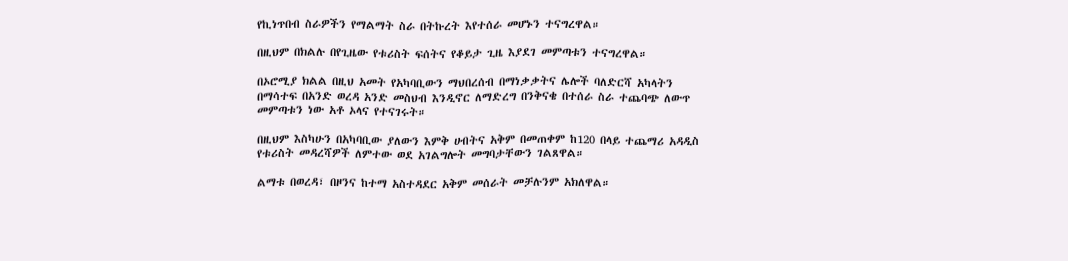የኪነጥበብ ስራዎችን የማልማት ስራ በትኩረት እየተሰራ መሆኑን ተናግረዋል።

በዚህም በክልሉ በየጊዜው የቱሪስት ፍሰትና የቆይታ ጊዜ እያደገ መምጣቱን ተናግረዋል።

በኦሮሚያ ክልል በዚህ አመት የአካባቢውን ማህበረሰብ በማነቃቃትና ሌሎች ባለድርሻ አካላትን በማሳተፍ በአንድ ወረዳ አንድ መስህብ እንዲኖር ለማድረግ በንቅናቄ በተሰራ ስራ ተጨባጭ ለውጥ መምጣቱን ነው አቶ ኦላና የተናገሩት።

በዚህም እስካሁን በአካባቢው ያለውን እምቅ ሀብትና አቅም በመጠቀም ከ120 በላይ ተጨማሪ አዳዲስ የቱሪስት መዳረሻዎች ለምተው ወደ አገልግሎት መግባታቸውን ገልጸዋል።

ልማቱ በወረዳ፣ በዞንና ከተማ አስተዳደር አቅም መሰራት መቻሉንም አክለዋል።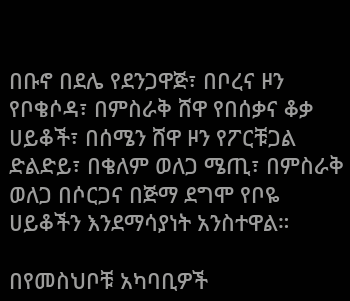በቡኖ በደሌ የደንጋዋጅ፣ በቦረና ዞን የቦቄሶዳ፣ በምስራቅ ሸዋ የበሰቃና ቆቃ ሀይቆች፣ በሰሜን ሸዋ ዞን የፖርቹጋል ድልድይ፣ በቄለም ወለጋ ሜጢ፣ በምስራቅ ወለጋ በሶርጋና በጅማ ደግሞ የቦዬ ሀይቆችን እንደማሳያነት አንስተዋል።

በየመስህቦቹ አካባቢዎች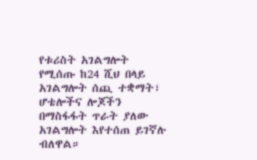የቱሪስት አገልግሎት የሚሰጡ ከ24 ሺህ በላይ አገልግሎት ሰጪ ተቋማት፣ ሆቴሎችና ሎጆችን በማስፋፋት ጥራት ያለው አገልግሎት እየተሰጠ ይገኛሉ ብለዋል።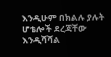እንዲሁም በክልሉ ያሉት ሆቴሎች ደረጃቸው እንዲሻሻል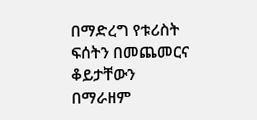በማድረግ የቱሪስት ፍሰትን በመጨመርና ቆይታቸውን በማራዘም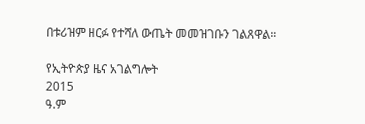በቱሪዝም ዘርፉ የተሻለ ውጤት መመዝገቡን ገልጸዋል።

የኢትዮጵያ ዜና አገልግሎት
2015
ዓ.ም